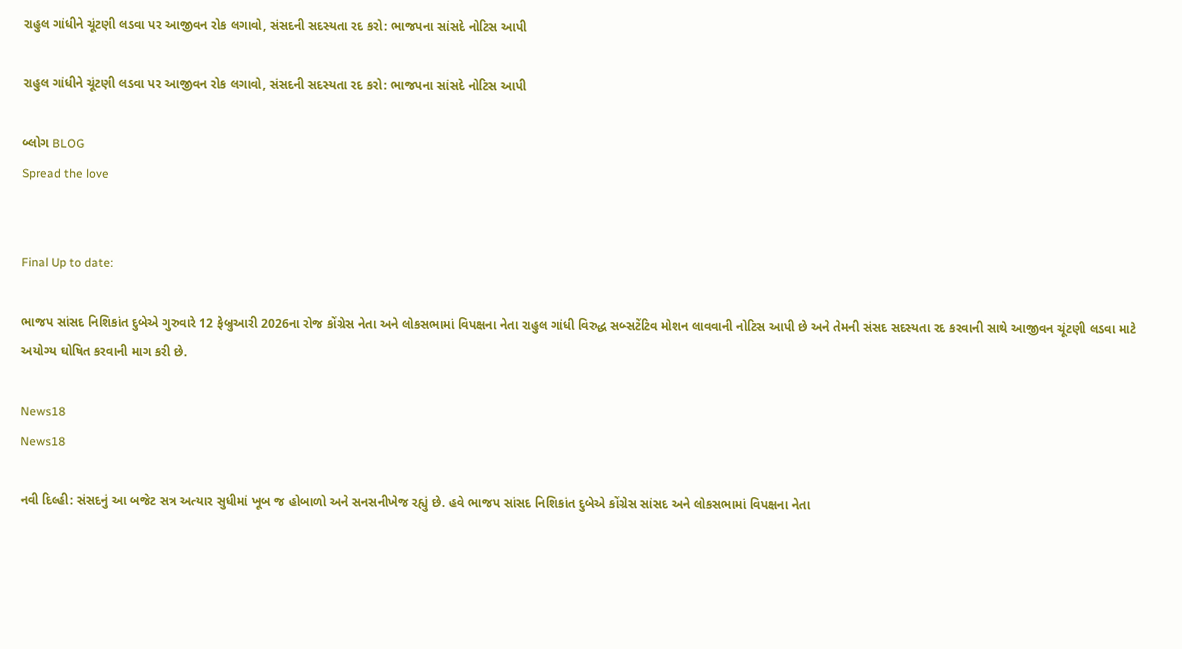રાહુલ ગાંધીને ચૂંટણી લડવા પર આજીવન રોક લગાવો, સંસદની સદસ્યતા રદ કરો: ભાજપના સાંસદે નોટિસ આપી

રાહુલ ગાંધીને ચૂંટણી લડવા પર આજીવન રોક લગાવો, સંસદની સદસ્યતા રદ કરો: ભાજપના સાંસદે નોટિસ આપી

બ્લોગ BLOG
Spread the love


Final Up to date:

ભાજપ સાંસદ નિશિકાંત દુબેએ ગુરુવારે 12 ફેબ્રુઆરી 2026ના રોજ કોંગ્રેસ નેતા અને લોકસભામાં વિપક્ષના નેતા રાહુલ ગાંધી વિરુદ્ધ સબ્સટેંટિવ મોશન લાવવાની નોટિસ આપી છે અને તેમની સંસદ સદસ્યતા રદ કરવાની સાથે આજીવન ચૂંટણી લડવા માટે અયોગ્ય ઘોષિત કરવાની માગ કરી છે.

News18
News18

નવી દિલ્હી: સંસદનું આ બજેટ સત્ર અત્યાર સુધીમાં ખૂબ જ હોબાળો અને સનસનીખેજ રહ્યું છે. હવે ભાજપ સાંસદ નિશિકાંત દુબેએ કોંગ્રેસ સાંસદ અને લોકસભામાં વિપક્ષના નેતા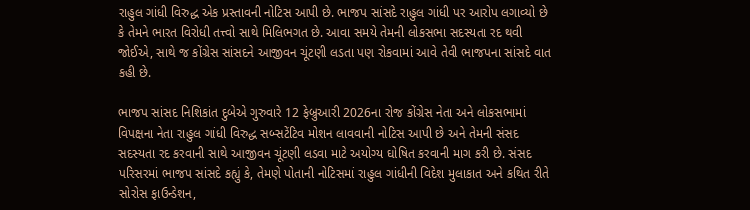રાહુલ ગાંધી વિરુદ્ધ એક પ્રસ્તાવની નોટિસ આપી છે. ભાજપ સાંસદે રાહુલ ગાંધી પર આરોપ લગાવ્યો છે કે તેમને ભારત વિરોધી તત્ત્વો સાથે મિલિભગત છે. આવા સમયે તેમની લોકસભા સદસ્યતા રદ થવી જોઈએ, સાથે જ કોંગ્રેસ સાંસદને આજીવન ચૂંટણી લડતા પણ રોકવામાં આવે તેવી ભાજપના સાંસદે વાત કહી છે.

ભાજપ સાંસદ નિશિકાંત દુબેએ ગુરુવારે 12 ફેબ્રુઆરી 2026ના રોજ કોંગ્રેસ નેતા અને લોકસભામાં વિપક્ષના નેતા રાહુલ ગાંધી વિરુદ્ધ સબ્સટેંટિવ મોશન લાવવાની નોટિસ આપી છે અને તેમની સંસદ સદસ્યતા રદ કરવાની સાથે આજીવન ચૂંટણી લડવા માટે અયોગ્ય ઘોષિત કરવાની માગ કરી છે. સંસદ પરિસરમાં ભાજપ સાંસદે કહ્યું કે, તેમણે પોતાની નોટિસમાં રાહુલ ગાંધીની વિદેશ મુલાકાત અને કથિત રીતે સોરોસ ફાઉન્ડેશન,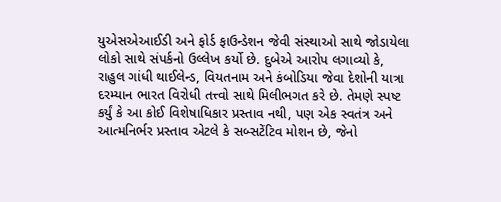યુએસએઆઈડી અને ફોર્ડ ફાઉન્ડેશન જેવી સંસ્થાઓ સાથે જોડાયેલા લોકો સાથે સંપર્કનો ઉલ્લેખ કર્યો છે. દુબેએ આરોપ લગાવ્યો કે, રાહુલ ગાંધી થાઈલેન્ડ, વિયતનામ અને કંબોડિયા જેવા દેશોની યાત્રા દરમ્યાન ભારત વિરોધી તત્ત્વો સાથે મિલીભગત કરે છે. તેમણે સ્પષ્ટ કર્યું કે આ કોઈ વિશેષાધિકાર પ્રસ્તાવ નથી, પણ એક સ્વતંત્ર અને આત્મનિર્ભર પ્રસ્તાવ એટલે કે સબ્સટેંટિવ મોશન છે, જેનો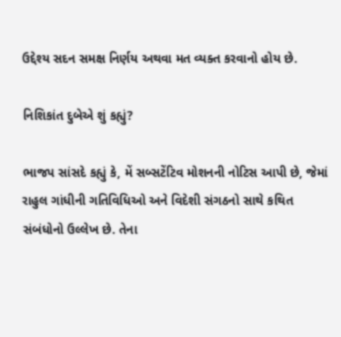ઉદ્દેશ્ય સદન સમક્ષ નિર્ણય અથવા મત વ્યક્ત કરવાનો હોય છે.

નિશિકાંત દુબેએ શું કહ્યું?

ભાજપ સાંસદે કહ્યું કે, મેં સબ્સટેંટિવ મોશનની નોટિસ આપી છે, જેમાં રાહુલ ગાંધીની ગતિવિધિઓ અને વિદેશી સંગઠનો સાથે કથિત સંબંધોનો ઉલ્લેખ છે. તેના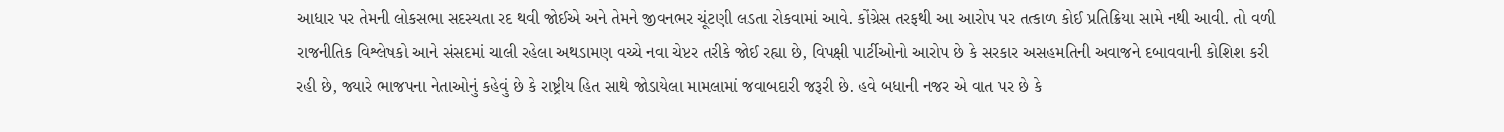આધાર પર તેમની લોકસભા સદસ્યતા રદ થવી જોઈએ અને તેમને જીવનભર ચૂંટણી લડતા રોકવામાં આવે. કોંગ્રેસ તરફથી આ આરોપ પર તત્કાળ કોઈ પ્રતિક્રિયા સામે નથી આવી. તો વળી રાજનીતિક વિશ્લેષકો આને સંસદમાં ચાલી રહેલા અથડામણ વચ્ચે નવા ચેપ્ટર તરીકે જોઈ રહ્યા છે, વિપક્ષી પાર્ટીઓનો આરોપ છે કે સરકાર અસહમતિની અવાજને દબાવવાની કોશિશ કરી રહી છે, જ્યારે ભાજપના નેતાઓનું કહેવું છે કે રાષ્ટ્રીય હિત સાથે જોડાયેલા મામલામાં જવાબદારી જરૂરી છે. હવે બધાની નજર એ વાત પર છે કે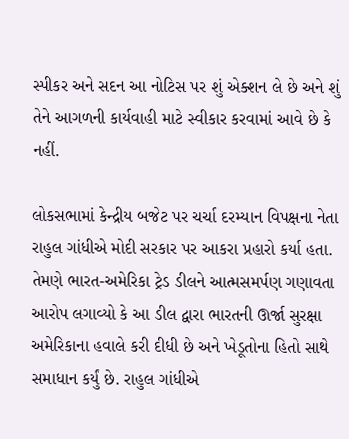સ્પીકર અને સદન આ નોટિસ પર શું એક્શન લે છે અને શું તેને આગળની કાર્યવાહી માટે સ્વીકાર કરવામાં આવે છે કે નહીં.

લોકસભામાં કેન્દ્રીય બજેટ પર ચર્ચા દરમ્યાન વિપક્ષના નેતા રાહુલ ગાંધીએ મોદી સરકાર પર આકરા પ્રહારો કર્યા હતા. તેમણે ભારત-અમેરિકા ટ્રેડ ડીલને આત્મસમર્પણ ગણાવતા આરોપ લગાવ્યો કે આ ડીલ દ્વારા ભારતની ઊર્જા સુરક્ષા અમેરિકાના હવાલે કરી દીધી છે અને ખેડૂતોના હિતો સાથે સમાધાન કર્યું છે. રાહુલ ગાંધીએ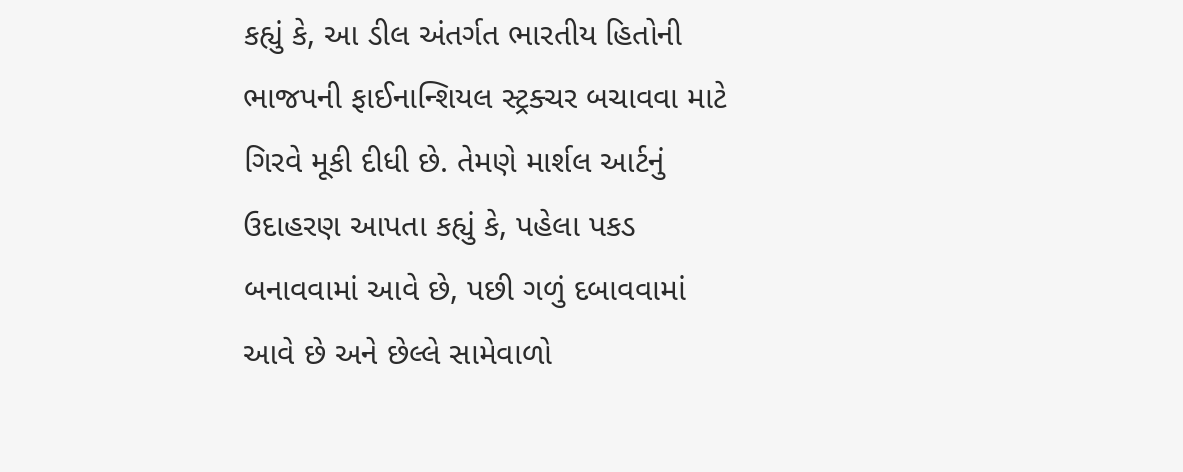કહ્યું કે, આ ડીલ અંતર્ગત ભારતીય હિતોની ભાજપની ફાઈનાન્શિયલ સ્ટ્રક્ચર બચાવવા માટે ગિરવે મૂકી દીધી છે. તેમણે માર્શલ આર્ટનું ઉદાહરણ આપતા કહ્યું કે, પહેલા પકડ બનાવવામાં આવે છે, પછી ગળું દબાવવામાં આવે છે અને છેલ્લે સામેવાળો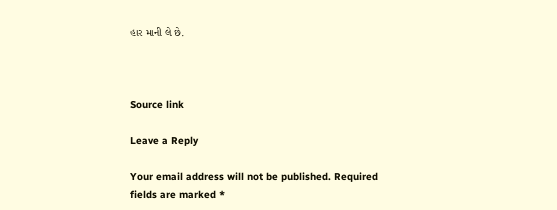હાર માની લે છે.



Source link

Leave a Reply

Your email address will not be published. Required fields are marked *